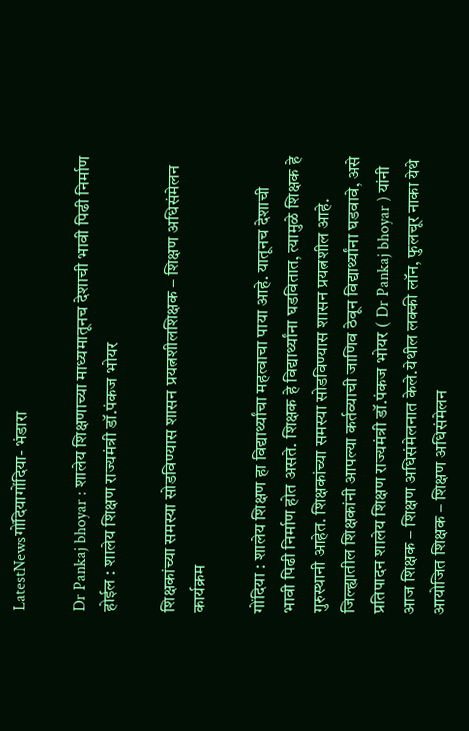LatestNewsगोंदियागोंदिया- भंडारा

Dr Pankaj bhoyar : शालेय शिक्षणाच्या माध्यमातूनच देशाची भावी पिढी निर्माण होईल : शालेय शिक्षण राज्यमंत्री डॉ.पंकज भोयर

शिक्षकांच्या समस्या सोडविण्यास शासन प्रयत्नशीलशिक्षक – शिक्षण अधिसंमेलन कार्यक्रम

गोंदिया : शालेय शिक्षण हा विद्यार्थ्यांचा महत्वाचा पाया आहे. यातूनच देशाची भावी पिढी निर्माण होत असते. शिक्षक हे विद्यार्थ्यांना घडवितात, त्यामुळे शिक्षक हे गुरुस्थानी आहेत. शिक्षकांच्या समस्या सोडविण्यास शासन प्रयत्नशील आहे. जिल्ह्यातील शिक्षकांनी आपल्या कर्तव्याची जाणिव ठेवून विद्यार्थ्यांना घडवावे, असे प्रतिपादन शालेय शिक्षण राज्यमंत्री डॉ.पंकज भोयर ( Dr Pankaj bhoyar ) यांनी आज शिक्षक – शिक्षण अधिसंमेलनात केले.येथील लक्की लॉन, फुलचूर नाका येथे आयोजित शिक्षक – शिक्षण अधिसंमेलन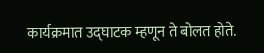कार्यक्रमात उद्घाटक म्हणून ते बोलत होते.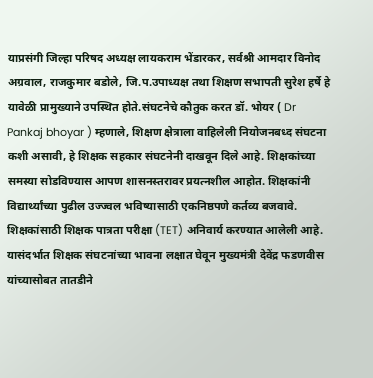याप्रसंगी जिल्हा परिषद अध्यक्ष लायकराम भेंडारकर, सर्वश्री आमदार विनोद अग्रवाल, राजकुमार बडोले, जि.प.उपाध्यक्ष तथा शिक्षण सभापती सुरेश हर्षे हे यावेळी प्रामुख्याने उपस्थित होते.संघटनेचे कौतुक करत डॉ. भोयर ( Dr Pankaj bhoyar ) म्हणाले, शिक्षण क्षेत्राला वाहिलेली नियोजनबध्द संघटना कशी असावी, हे शिक्षक सहकार संघटनेनी दाखवून दिले आहे. शिक्षकांच्या समस्या सोडविण्यास आपण शासनस्तरावर प्रयत्नशील आहोत. शिक्षकांनी विद्यार्थ्यांच्या पुढील उज्ज्वल भविष्यासाठी एकनिष्ठपणे कर्तव्य बजवावे. शिक्षकांसाठी शिक्षक पात्रता परीक्षा (TET) अनिवार्य करण्यात आलेली आहे. यासंदर्भात शिक्षक संघटनांच्या भावना लक्षात घेवून मुख्यमंत्री देवेंद्र फडणवीस यांच्यासोबत तातडीने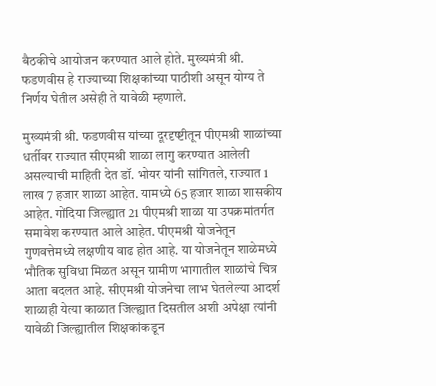बैठकीचे आयोजन करण्यात आले होते. मुख्यमंत्री श्री. फडणवीस हे राज्याच्या शिक्षकांच्या पाठीशी असून योग्य ते निर्णय घेतील असेही ते यावेळी म्हणाले.

मुख्यमंत्री श्री. फडणवीस यांच्या दूरदृष्ष्टीतून पीएमश्री शाळांच्या धर्तीवर राज्यात सीएमश्री शाळा लागु करण्यात आलेली असल्याची माहिती देत डॉ. भोयर यांनी सांगितले, राज्यात 1 लाख 7 हजार शाळा आहेत. यामध्ये 65 हजार शाळा शासकीय आहेत. गोंदिया जिल्ह्यात 21 पीएमश्री शाळा या उपक्रमांतर्गत समावेश करण्यात आले आहेत. पीएमश्री योजनेतून गुणवत्तेमध्ये लक्षणीय वाढ होत आहे. या योजनेतून शाळेमध्ये भौतिक सुविधा मिळत असून ग्रामीण भागातील शाळांचे चित्र आता बदलत आहे. सीएमश्री योजनेचा लाभ घेतलेल्या आदर्श शाळाही येत्या काळात जिल्ह्यात दिसतील अशी अपेक्षा त्यांनी यावेळी जिल्ह्यातील शिक्षकांकडून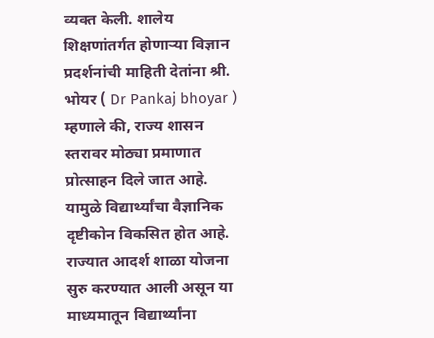व्यक्त केली. शालेय शिक्षणांतर्गत होणाऱ्या विज्ञान प्रदर्शनांची माहिती देतांना श्री. भोयर ( Dr Pankaj bhoyar ) म्हणाले की, राज्य शासन स्तरावर मोठ्या प्रमाणात प्रोत्साहन दिले जात आहे. यामुळे विद्यार्थ्यांचा वैज्ञानिक दृष्टीकोन विकसित होत आहे. राज्यात आदर्श शाळा योजना सुरु करण्यात आली असून या माध्यमातून विद्यार्थ्यांना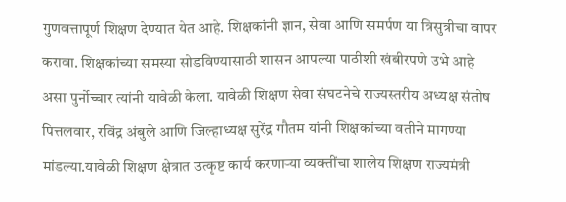गुणवत्तापूर्ण शिक्षण देण्यात येत आहे. शिक्षकांनी ज्ञान, सेवा आणि समर्पण या त्रिसुत्रीचा वापर करावा. शिक्षकांच्या समस्या सोडविण्यासाठी शासन आपल्या पाठीशी खंबीरपणे उभे आहे असा पुर्नोच्चार त्यांनी यावेळी केला. यावेळी शिक्षण सेवा संघटनेचे राज्यस्तरीय अध्यक्ष संतोष पित्तलवार, रविंद्र अंबुले आणि जिल्हाध्यक्ष सुरेंद्र गौतम यांनी शिक्षकांच्या वतीने मागण्या मांडल्या.यावेळी शिक्षण क्षेत्रात उत्कृष्ट कार्य करणाऱ्या व्यक्तींचा शालेय शिक्षण राज्यमंत्री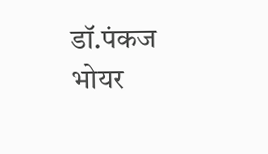डॉ.पंकज भोयर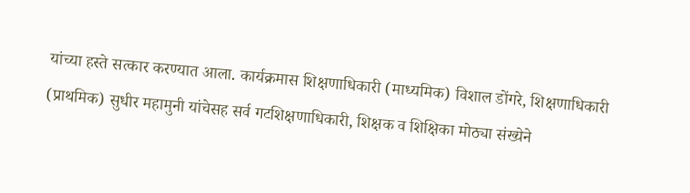यांच्या हस्ते सत्कार करण्यात आला. कार्यक्रमास शिक्षणाधिकारी (माध्यमिक) विशाल डोंगरे, शिक्षणाधिकारी (प्राथमिक) सुधीर महामुनी यांचेसह सर्व गटशिक्षणाधिकारी, शिक्षक व शिक्षिका मोठ्या संख्येने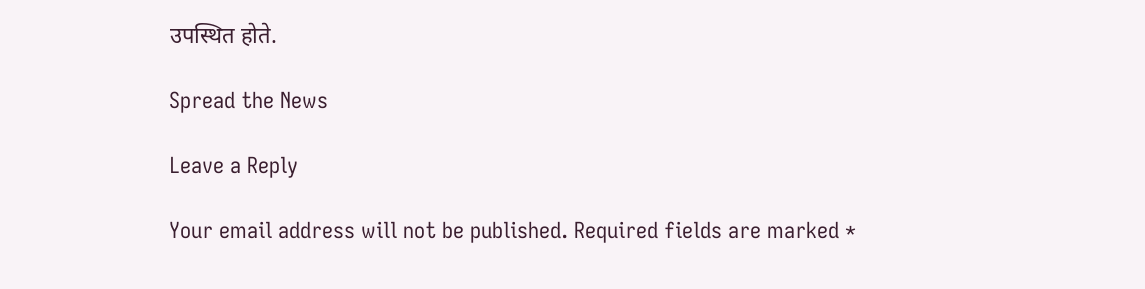उपस्थित होते.

Spread the News

Leave a Reply

Your email address will not be published. Required fields are marked *